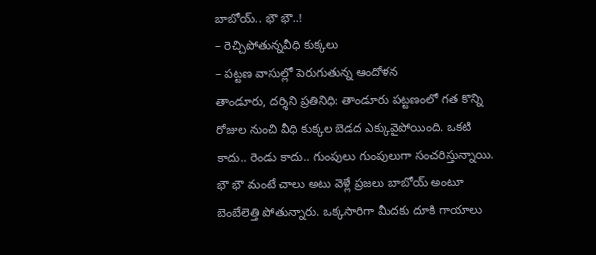బాబోయ్.. భౌ భౌ..!
– రెచ్చిపోతున్నవీధి కుక్కలు
– పట్టణ వాసుల్లో పెరుగుతున్న ఆందోళన
తాండూరు, దర్శిని ప్రతినిధి: తాండూరు పట్టణంలో గత కొన్ని రోజుల నుంచి వీధి కుక్కల బెడద ఎక్కువైపోయింది. ఒకటి కాదు.. రెండు కాదు.. గుంపులు గుంపులుగా సంచరిస్తున్నాయి. భౌ భౌ మంటే చాలు అటు వెళ్లే ప్రజలు బాబోయ్ అంటూ బెంబేలెత్తి పోతున్నారు. ఒక్కసారిగా మీదకు దూకి గాయాలు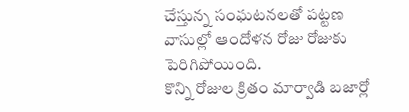చేస్తున్న సంఘటనలతో పట్టణ వాసుల్లో ఆందోళన రోజు రోజుకు పెరిగిపోయింది.
కొన్ని రోజుల క్రితం మార్వాడి బజార్లో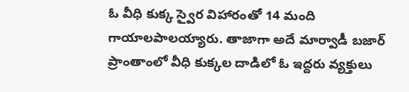ఓ వీధి కుక్క స్వైర విహారంతో 14 మంది గాయాలపాలయ్యారు. తాజాగా అదే మార్వాడీ బజార్ ప్రాంతాంలో వీధి కుక్కల దాడిలో ఓ ఇద్దరు వ్యక్తులు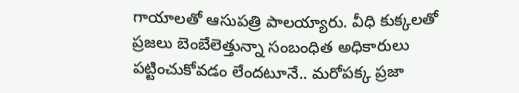గాయాలతో ఆసుపత్రి పాలయ్యారు. వీధి కుక్కలతో ప్రజలు బెంబేలెత్తున్నా సంబంధిత అధికారులు పట్టించుకోవడం లేందటూనే.. మరోపక్క ప్రజా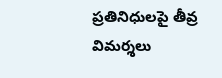ప్రతినిధులపై తీవ్ర విమర్శలు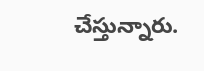చేస్తున్నారు.